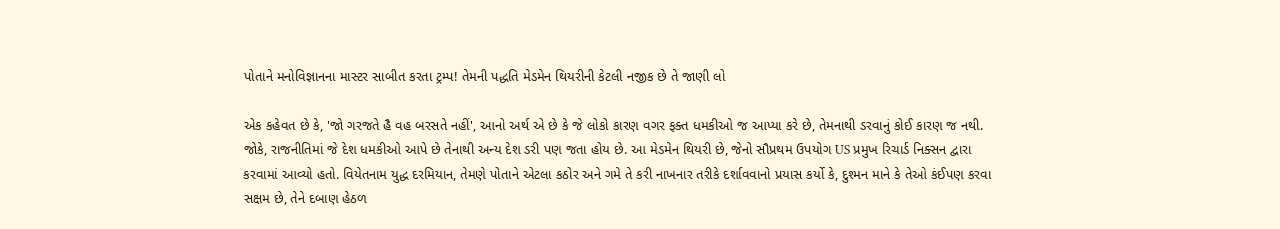પોતાને મનોવિજ્ઞાનના માસ્ટર સાબીત કરતા ટ્રમ્પ! તેમની પદ્ધતિ મેડમેન થિયરીની કેટલી નજીક છે તે જાણી લો

એક કહેવત છે કે, 'જો ગરજતે હૈ વહ બરસતે નહીં', આનો અર્થ એ છે કે જે લોકો કારણ વગર ફક્ત ધમકીઓ જ આપ્યા કરે છે, તેમનાથી ડરવાનું કોઈ કારણ જ નથી. જોકે, રાજનીતિમાં જે દેશ ધમકીઓ આપે છે તેનાથી અન્ય દેશ ડરી પણ જતા હોય છે. આ મેડમેન થિયરી છે, જેનો સૌપ્રથમ ઉપયોગ US પ્રમુખ રિચાર્ડ નિક્સન દ્વારા કરવામાં આવ્યો હતો. વિયેતનામ યુદ્ધ દરમિયાન, તેમણે પોતાને એટલા કઠોર અને ગમે તે કરી નાખનાર તરીકે દર્શાવવાનો પ્રયાસ કર્યો કે, દુશ્મન માને કે તેઓ કંઈપણ કરવા સક્ષમ છે, તેને દબાણ હેઠળ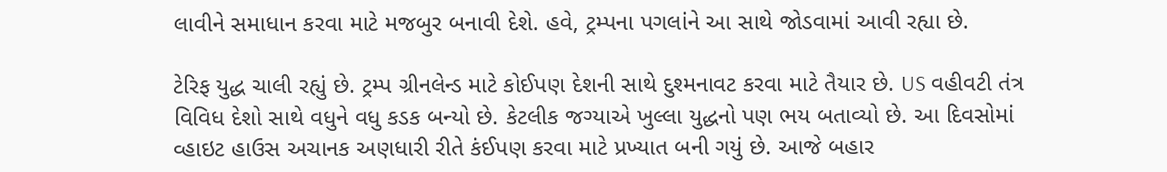લાવીને સમાધાન કરવા માટે મજબુર બનાવી દેશે. હવે, ટ્રમ્પના પગલાંને આ સાથે જોડવામાં આવી રહ્યા છે.

ટેરિફ યુદ્ધ ચાલી રહ્યું છે. ટ્રમ્પ ગ્રીનલેન્ડ માટે કોઈપણ દેશની સાથે દુશ્મનાવટ કરવા માટે તૈયાર છે. US વહીવટી તંત્ર વિવિધ દેશો સાથે વધુને વધુ કડક બન્યો છે. કેટલીક જગ્યાએ ખુલ્લા યુદ્ધનો પણ ભય બતાવ્યો છે. આ દિવસોમાં વ્હાઇટ હાઉસ અચાનક અણધારી રીતે કંઈપણ કરવા માટે પ્રખ્યાત બની ગયું છે. આજે બહાર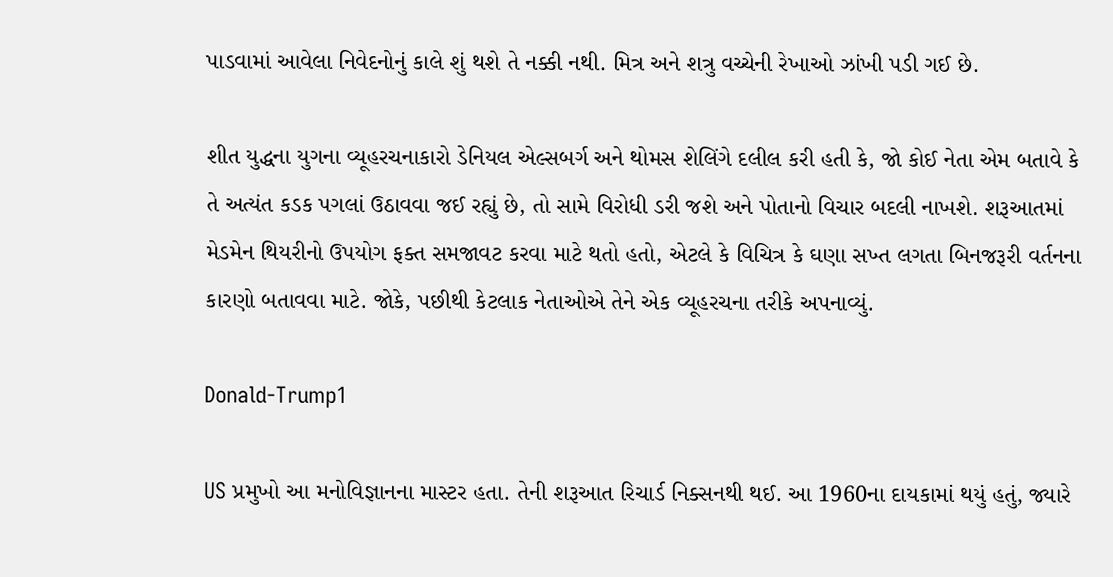પાડવામાં આવેલા નિવેદનોનું કાલે શું થશે તે નક્કી નથી. મિત્ર અને શત્રુ વચ્ચેની રેખાઓ ઝાંખી પડી ગઈ છે.

શીત યુદ્ધના યુગના વ્યૂહરચનાકારો ડેનિયલ એલ્સબર્ગ અને થોમસ શેલિંગે દલીલ કરી હતી કે, જો કોઈ નેતા એમ બતાવે કે તે અત્યંત કડક પગલાં ઉઠાવવા જઈ રહ્યું છે, તો સામે વિરોધી ડરી જશે અને પોતાનો વિચાર બદલી નાખશે. શરૂઆતમાં મેડમેન થિયરીનો ઉપયોગ ફક્ત સમજાવટ કરવા માટે થતો હતો, એટલે કે વિચિત્ર કે ઘણા સખ્ત લગતા બિનજરૂરી વર્તનના કારણો બતાવવા માટે. જોકે, પછીથી કેટલાક નેતાઓએ તેને એક વ્યૂહરચના તરીકે અપનાવ્યું.

Donald-Trump1

US પ્રમુખો આ મનોવિજ્ઞાનના માસ્ટર હતા. તેની શરૂઆત રિચાર્ડ નિક્સનથી થઈ. આ 1960ના દાયકામાં થયું હતું, જ્યારે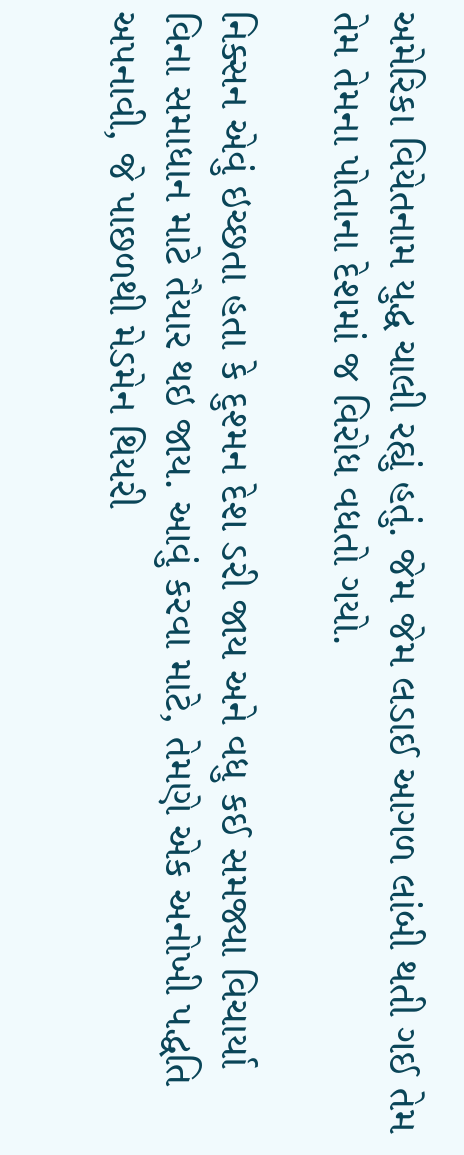અમેરિકા વિયેતનામ યુદ્ધ ચાલી રહ્યું હતું. જેમ જેમ લડાઈ આગળ લાંબી થતી ગઈ તેમ તેમ તેમના પોતાના દેશમાં જ વિરોધ વધતો ગયો.

નિક્સન એવું ઇચ્છતા હતા કે દુશ્મન દેશ ડરી જાય અને વધુ કઈ સમજ્યા વિચાર્યા વિના સમાધાન માટે તૈયાર થઇ જાય. આવું કરવા માટે, તેમણે એક અનોખી પદ્ધતિ અપનાવી, જે પાછળથી મેડમેન થિયરી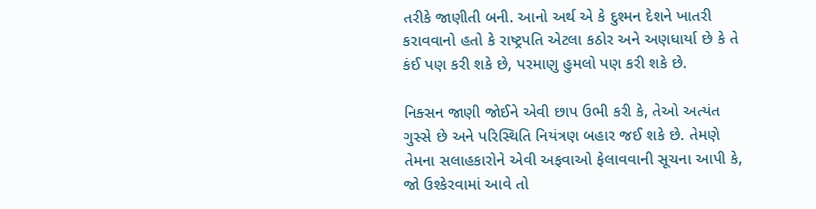તરીકે જાણીતી બની. આનો અર્થ એ કે દુશ્મન દેશને ખાતરી કરાવવાનો હતો કે રાષ્ટ્રપતિ એટલા કઠોર અને અણધાર્યા છે કે તે કંઈ પણ કરી શકે છે, પરમાણુ હુમલો પણ કરી શકે છે.

નિક્સન જાણી જોઈને એવી છાપ ઉભી કરી કે, તેઓ અત્યંત ગુસ્સે છે અને પરિસ્થિતિ નિયંત્રણ બહાર જઈ શકે છે. તેમણે તેમના સલાહકારોને એવી અફવાઓ ફેલાવવાની સૂચના આપી કે, જો ઉશ્કેરવામાં આવે તો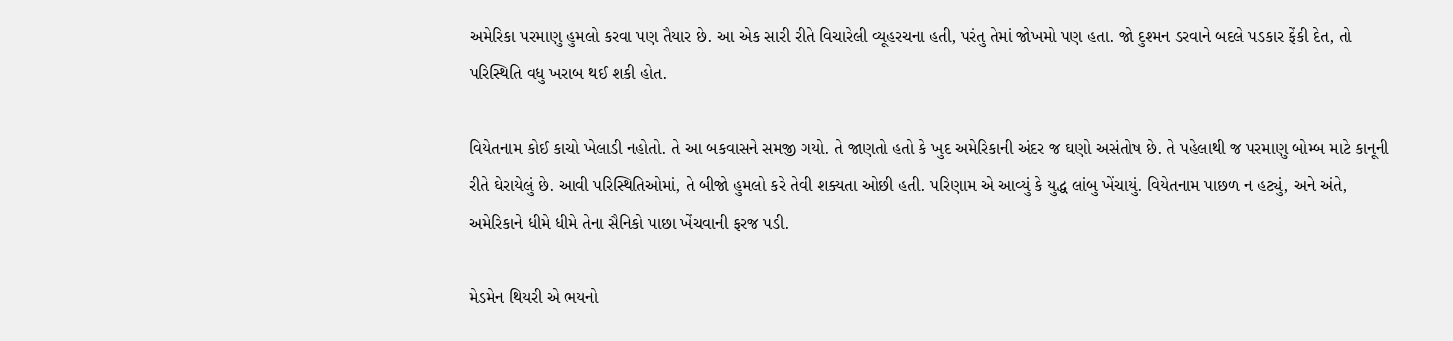અમેરિકા પરમાણુ હુમલો કરવા પણ તૈયાર છે. આ એક સારી રીતે વિચારેલી વ્યૂહરચના હતી, પરંતુ તેમાં જોખમો પણ હતા. જો દુશ્મન ડરવાને બદલે પડકાર ફેંકી દેત, તો પરિસ્થિતિ વધુ ખરાબ થઈ શકી હોત.

વિયેતનામ કોઈ કાચો ખેલાડી નહોતો. તે આ બકવાસને સમજી ગયો. તે જાણતો હતો કે ખુદ અમેરિકાની અંદર જ ઘણો અસંતોષ છે. તે પહેલાથી જ પરમાણુ બોમ્બ માટે કાનૂની રીતે ઘેરાયેલું છે. આવી પરિસ્થિતિઓમાં, તે બીજો હુમલો કરે તેવી શક્યતા ઓછી હતી. પરિણામ એ આવ્યું કે યુદ્ધ લાંબુ ખેંચાયું. વિયેતનામ પાછળ ન હટ્યું, અને અંતે, અમેરિકાને ધીમે ધીમે તેના સૈનિકો પાછા ખેંચવાની ફરજ પડી.

મેડમેન થિયરી એ ભયનો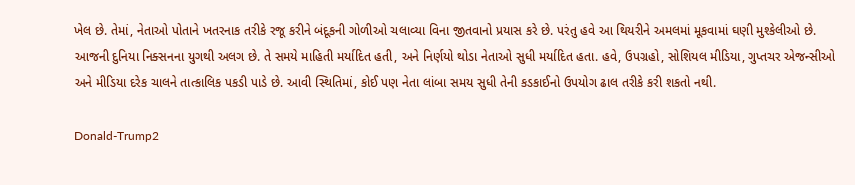ખેલ છે. તેમાં, નેતાઓ પોતાને ખતરનાક તરીકે રજૂ કરીને બંદૂકની ગોળીઓ ચલાવ્યા વિના જીતવાનો પ્રયાસ કરે છે. પરંતુ હવે આ થિયરીને અમલમાં મૂકવામાં ઘણી મુશ્કેલીઓ છે. આજની દુનિયા નિક્સનના યુગથી અલગ છે. તે સમયે માહિતી મર્યાદિત હતી, અને નિર્ણયો થોડા નેતાઓ સુધી મર્યાદિત હતા. હવે, ઉપગ્રહો, સોશિયલ મીડિયા, ગુપ્તચર એજન્સીઓ અને મીડિયા દરેક ચાલને તાત્કાલિક પકડી પાડે છે. આવી સ્થિતિમાં, કોઈ પણ નેતા લાંબા સમય સુધી તેની કડકાઈનો ઉપયોગ ઢાલ તરીકે કરી શકતો નથી.

Donald-Trump2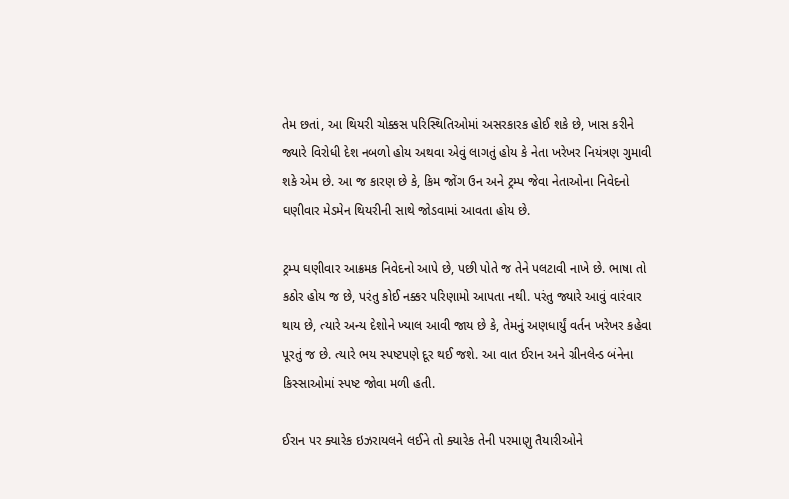તેમ છતાં, આ થિયરી ચોક્કસ પરિસ્થિતિઓમાં અસરકારક હોઈ શકે છે, ખાસ કરીને જ્યારે વિરોધી દેશ નબળો હોય અથવા એવું લાગતું હોય કે નેતા ખરેખર નિયંત્રણ ગુમાવી શકે એમ છે. આ જ કારણ છે કે, કિમ જોંગ ઉન અને ટ્રમ્પ જેવા નેતાઓના નિવેદનો ઘણીવાર મેડમેન થિયરીની સાથે જોડવામાં આવતા હોય છે.

ટ્રમ્પ ઘણીવાર આક્રમક નિવેદનો આપે છે, પછી પોતે જ તેને પલટાવી નાખે છે. ભાષા તો કઠોર હોય જ છે, પરંતુ કોઈ નક્કર પરિણામો આપતા નથી. પરંતુ જ્યારે આવું વારંવાર થાય છે, ત્યારે અન્ય દેશોને ખ્યાલ આવી જાય છે કે, તેમનું અણધાર્યું વર્તન ખરેખર કહેવા પૂરતું જ છે. ત્યારે ભય સ્પષ્ટપણે દૂર થઈ જશે. આ વાત ઈરાન અને ગ્રીનલેન્ડ બંનેના કિસ્સાઓમાં સ્પષ્ટ જોવા મળી હતી.

ઈરાન પર ક્યારેક ઇઝરાયલને લઈને તો ક્યારેક તેની પરમાણુ તૈયારીઓને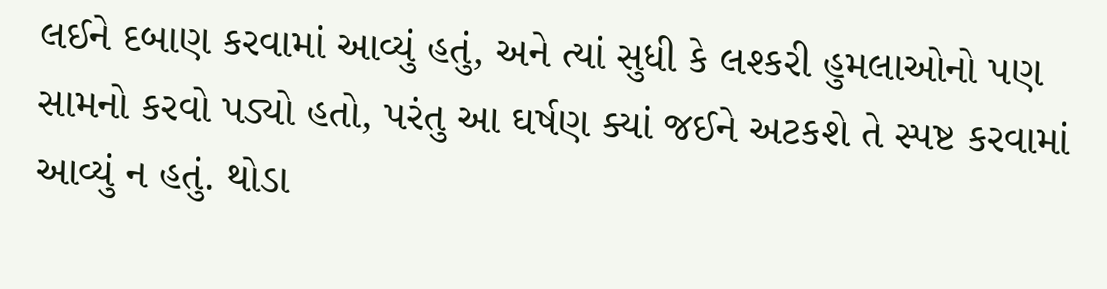લઈને દબાણ કરવામાં આવ્યું હતું, અને ત્યાં સુધી કે લશ્કરી હુમલાઓનો પણ સામનો કરવો પડ્યો હતો, પરંતુ આ ઘર્ષણ ક્યાં જઈને અટકશે તે સ્પષ્ટ કરવામાં આવ્યું ન હતું. થોડા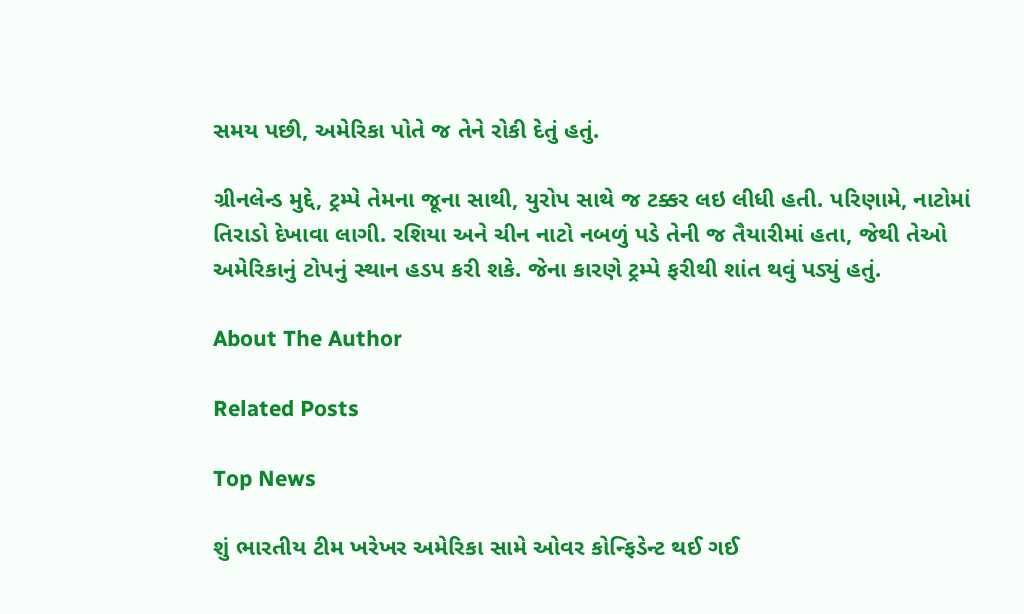સમય પછી, અમેરિકા પોતે જ તેને રોકી દેતું હતું.

ગ્રીનલેન્ડ મુદ્દે, ટ્રમ્પે તેમના જૂના સાથી, યુરોપ સાથે જ ટક્કર લઇ લીધી હતી. પરિણામે, નાટોમાં તિરાડો દેખાવા લાગી. રશિયા અને ચીન નાટો નબળું પડે તેની જ તૈયારીમાં હતા, જેથી તેઓ અમેરિકાનું ટોપનું સ્થાન હડપ કરી શકે. જેના કારણે ટ્રમ્પે ફરીથી શાંત થવું પડ્યું હતું.

About The Author

Related Posts

Top News

શું ભારતીય ટીમ ખરેખર અમેરિકા સામે ઓવર કોન્ફિડેન્ટ થઈ ગઈ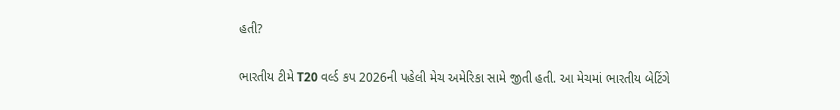હતી?

ભારતીય ટીમે T20 વર્લ્ડ કપ 2026ની પહેલી મેચ અમેરિકા સામે જીતી હતી. આ મેચમાં ભારતીય બેટિંગે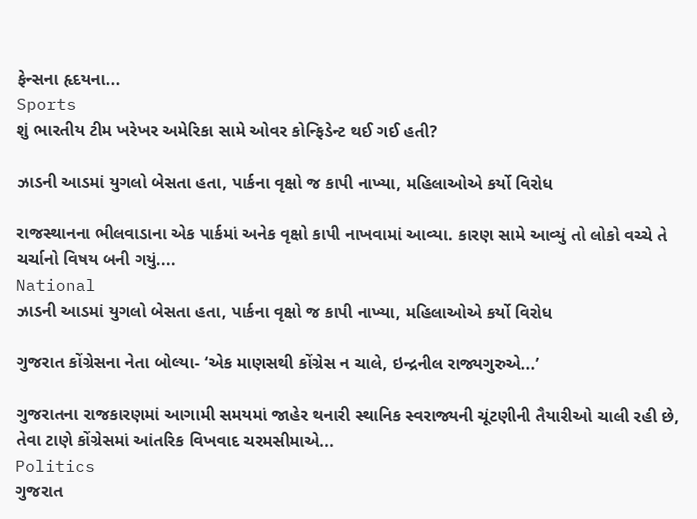ફેન્સના હૃદયના...
Sports
શું ભારતીય ટીમ ખરેખર અમેરિકા સામે ઓવર કોન્ફિડેન્ટ થઈ ગઈ હતી?

ઝાડની આડમાં યુગલો બેસતા હતા, પાર્કના વૃક્ષો જ કાપી નાખ્યા, મહિલાઓએ કર્યો વિરોધ

રાજસ્થાનના ભીલવાડાના એક પાર્કમાં અનેક વૃક્ષો કાપી નાખવામાં આવ્યા. કારણ સામે આવ્યું તો લોકો વચ્ચે તે ચર્ચાનો વિષય બની ગયું....
National
ઝાડની આડમાં યુગલો બેસતા હતા, પાર્કના વૃક્ષો જ કાપી નાખ્યા, મહિલાઓએ કર્યો વિરોધ

ગુજરાત કોંગ્રેસના નેતા બોલ્યા- ‘એક માણસથી કોંગ્રેસ ન ચાલે, ઇન્દ્રનીલ રાજ્યગુરુએ...’

ગુજરાતના રાજકારણમાં આગામી સમયમાં જાહેર થનારી સ્થાનિક સ્વરાજ્યની ચૂંટણીની તૈયારીઓ ચાલી રહી છે, તેવા ટાણે કોંગ્રેસમાં આંતરિક વિખવાદ ચરમસીમાએ...
Politics
ગુજરાત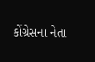કોંગ્રેસના નેતા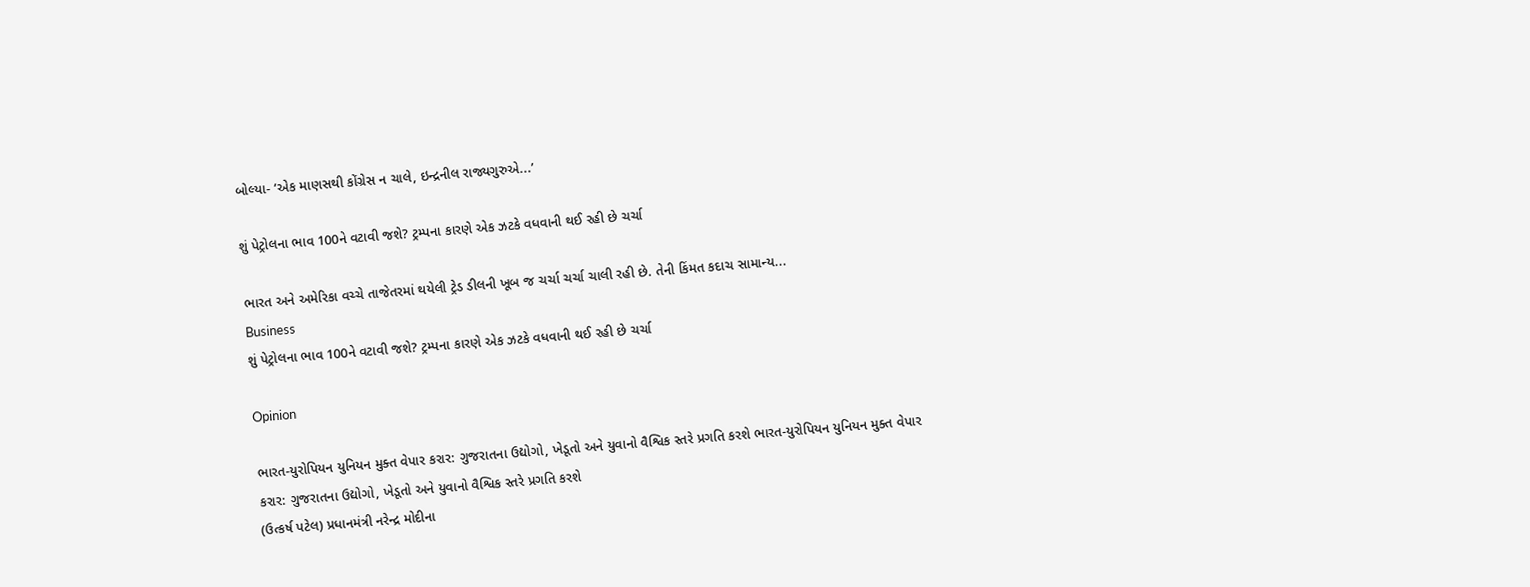બોલ્યા- ‘એક માણસથી કોંગ્રેસ ન ચાલે, ઇન્દ્રનીલ રાજ્યગુરુએ...’

શું પેટ્રોલના ભાવ 100ને વટાવી જશે? ટ્રમ્પના કારણે એક ઝટકે વધવાની થઈ રહી છે ચર્ચા

ભારત અને અમેરિકા વચ્ચે તાજેતરમાં થયેલી ટ્રેડ ડીલની ખૂબ જ ચર્ચા ચર્ચા ચાલી રહી છે. તેની કિંમત કદાચ સામાન્ય...
Business
શું પેટ્રોલના ભાવ 100ને વટાવી જશે? ટ્રમ્પના કારણે એક ઝટકે વધવાની થઈ રહી છે ચર્ચા

Opinion

ભારત-યુરોપિયન યુનિયન મુક્ત વેપાર કરાર: ગુજરાતના ઉદ્યોગો, ખેડૂતો અને યુવાનો વૈશ્વિક સ્તરે પ્રગતિ કરશે ભારત-યુરોપિયન યુનિયન મુક્ત વેપાર કરાર: ગુજરાતના ઉદ્યોગો, ખેડૂતો અને યુવાનો વૈશ્વિક સ્તરે પ્રગતિ કરશે
(ઉત્કર્ષ પટેલ) પ્રધાનમંત્રી નરેન્દ્ર મોદીના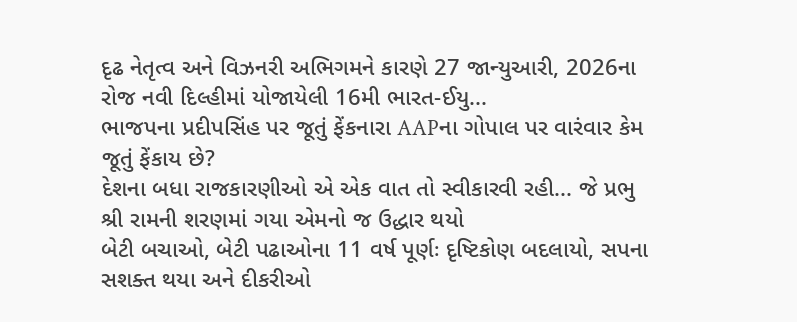દૃઢ નેતૃત્વ અને વિઝનરી અભિગમને કારણે 27 જાન્યુઆરી, 2026ના રોજ નવી દિલ્હીમાં યોજાયેલી 16મી ભારત-ઈયુ...
ભાજપના પ્રદીપસિંહ પર જૂતું ફેંકનારા AAPના ગોપાલ પર વારંવાર કેમ જૂતું ફેંકાય છે?
દેશના બધા રાજકારણીઓ એ એક વાત તો સ્વીકારવી રહી... જે પ્રભુ શ્રી રામની શરણમાં ગયા એમનો જ ઉદ્ધાર થયો
બેટી બચાઓ, બેટી પઢાઓના 11 વર્ષ પૂર્ણઃ દૃષ્ટિકોણ બદલાયો, સપના સશક્ત થયા અને દીકરીઓ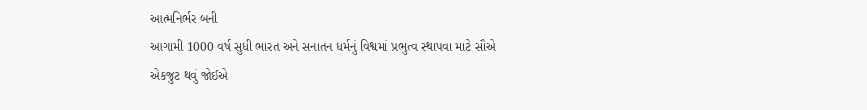આત્મનિર્ભર બની
આગામી 1000 વર્ષ સુધી ભારત અને સનાતન ધર્મનું વિશ્વમાં પ્રભુત્વ સ્થાપવા માટે સૌએ એકજુટ થવું જોઈએ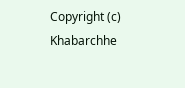Copyright (c) Khabarchhe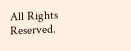All Rights Reserved.